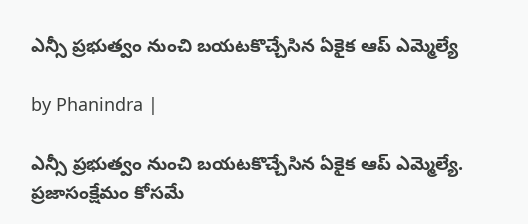ఎన్సీ ప్రభుత్వం నుంచి బయటకొచ్చేసిన ఏకైక ఆప్ ఎమ్మెల్యే

by Phanindra |

ఎన్సీ ప్రభుత్వం నుంచి బయటకొచ్చేసిన ఏకైక ఆప్ ఎమ్మెల్యే. ప్రజాసంక్షేమం కోసమే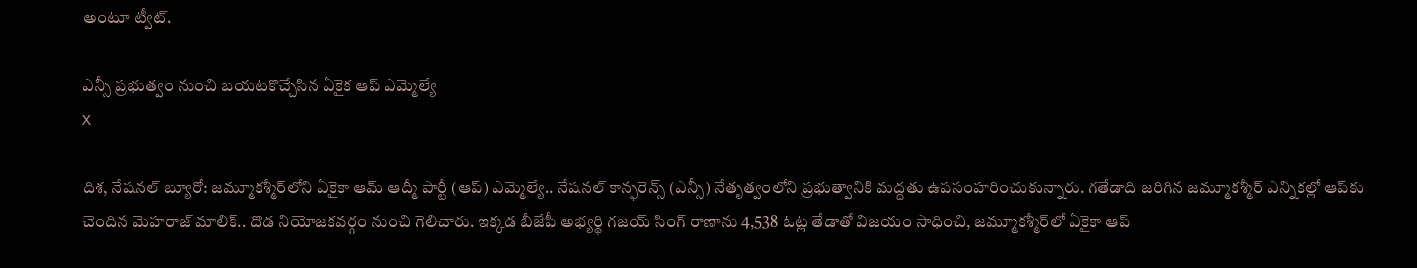అంటూ ట్వీట్.

ఎన్సీ ప్రభుత్వం నుంచి బయటకొచ్చేసిన ఏకైక ఆప్ ఎమ్మెల్యే
X

దిశ, నేషనల్ బ్యూరో: జమ్మూకశ్మీర్‌లోని ఏకైకా ఆమ్ ఆద్మీ పార్టీ (ఆప్) ఎమ్మెల్యే.. నేషనల్ కాన్ఫరెన్స్ (ఎన్సీ) నేతృత్వంలోని ప్రభుత్వానికి మద్దతు ఉపసంహరించుకున్నారు. గతేడాది జరిగిన జమ్మూకశ్మీర్ ఎన్నికల్లో ఆప్‌కు చెందిన మెహరాజ్ మాలిక్.. దొడ నియోజకవర్గం నుంచి గెలిచారు. ఇక్కడ బీజేపీ అభ్యర్థి గజయ్ సింగ్ రాణాను 4,538 ఓట్ల తేడాతో విజయం సాధించి, జమ్మూకశ్మీర్‌లో ఏకైకా ఆప్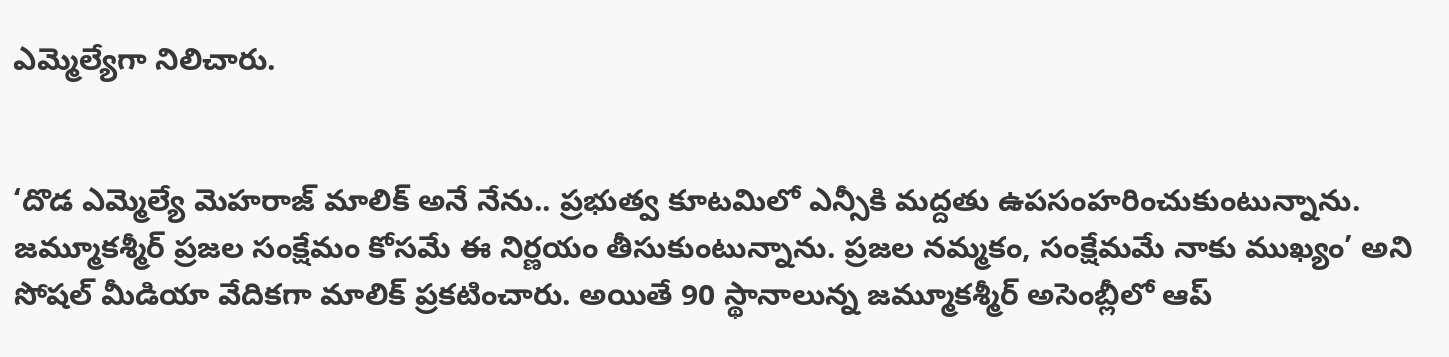ఎమ్మెల్యేగా నిలిచారు.


‘దొడ ఎమ్మెల్యే మెహరాజ్ మాలిక్ అనే నేను.. ప్రభుత్వ కూటమిలో ఎన్సీకి మద్దతు ఉపసంహరించుకుంటున్నాను. జమ్మూకశ్మీర్ ప్రజల సంక్షేమం కోసమే ఈ నిర్ణయం తీసుకుంటున్నాను. ప్రజల నమ్మకం, సంక్షేమమే నాకు ముఖ్యం’ అని సోషల్ మీడియా వేదికగా మాలిక్ ప్రకటించారు. అయితే 90 స్థానాలున్న జమ్మూకశ్మీర్‌ అసెంబ్లీలో ఆప్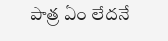పాత్ర ఏం లేదనే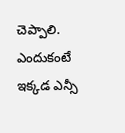చెప్పాలి. ఎందుకంటే ఇక్కడ ఎన్సీ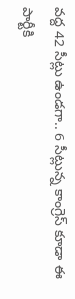వద్ద 42 సీట్లు ఉండగా.. 6 సీట్లున్న కాంగ్రెస్ కూడా ఈ పార్టీకి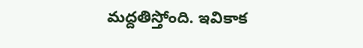మద్దతిస్తోంది. ఇవికాక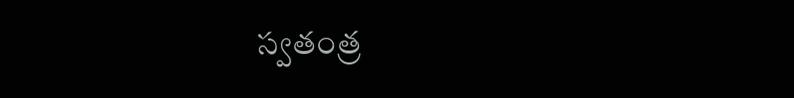స్వతంత్ర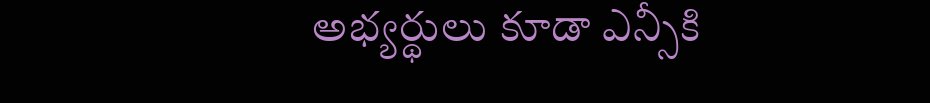అభ్యర్థులు కూడా ఎన్సీకి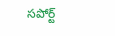సపోర్ట్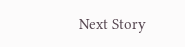Next Story